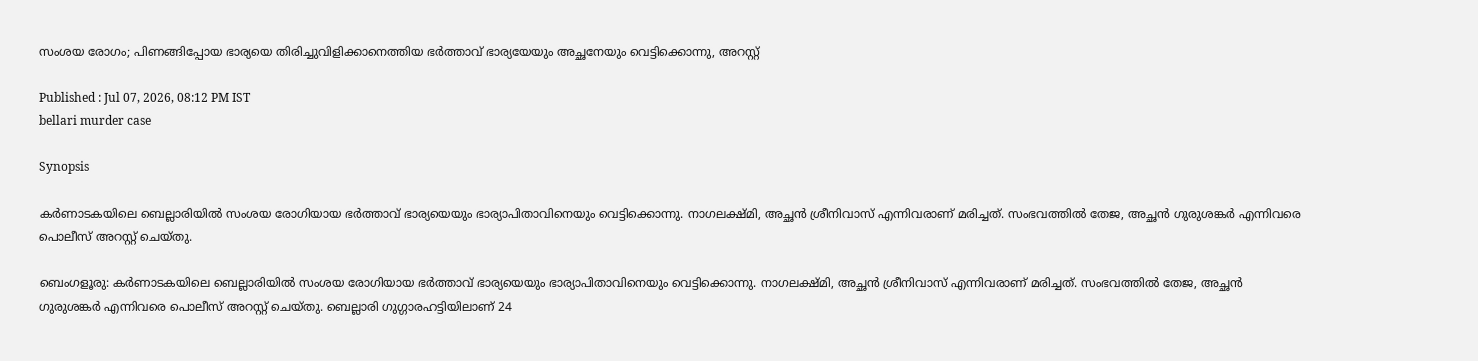സംശയ രോഗം; പിണങ്ങിപ്പോയ ഭാര്യയെ തിരിച്ചുവിളിക്കാനെത്തിയ ഭർത്താവ് ഭാര്യയേയും അച്ഛനേയും വെട്ടിക്കൊന്നു, അറസ്റ്റ്

Published : Jul 07, 2026, 08:12 PM IST
bellari murder case

Synopsis

കർണാടകയിലെ ബെല്ലാരിയിൽ സംശയ രോഗിയായ ഭർത്താവ് ഭാര്യയെയും ഭാര്യാപിതാവിനെയും വെട്ടിക്കൊന്നു. നാഗലക്ഷ്മി, അച്ഛൻ ശ്രീനിവാസ് എന്നിവരാണ് മരിച്ചത്. സംഭവത്തിൽ തേജ, അച്ഛൻ ഗുരുശങ്കർ എന്നിവരെ പൊലീസ് അറസ്റ്റ് ചെയ്തു.

ബെംഗളൂരു: കർണാടകയിലെ ബെല്ലാരിയിൽ സംശയ രോഗിയായ ഭർത്താവ് ഭാര്യയെയും ഭാര്യാപിതാവിനെയും വെട്ടിക്കൊന്നു. നാഗലക്ഷ്മി, അച്ഛൻ ശ്രീനിവാസ് എന്നിവരാണ് മരിച്ചത്. സംഭവത്തിൽ തേജ, അച്ഛൻ ഗുരുശങ്കർ എന്നിവരെ പൊലീസ് അറസ്റ്റ് ചെയ്തു. ബെല്ലാരി ഗുഗ്ഗാരഹട്ടിയിലാണ് 24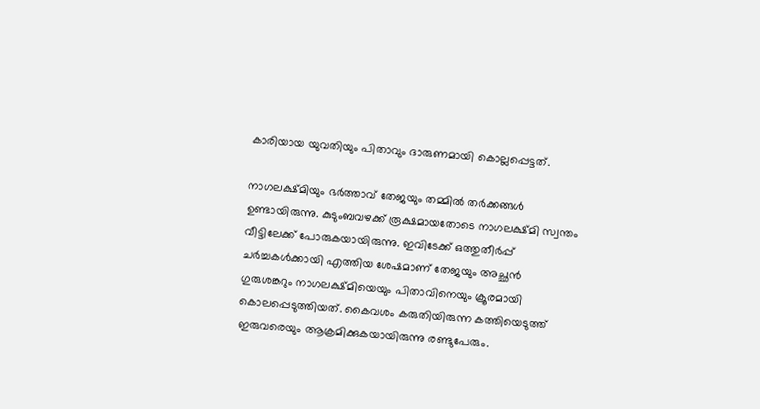കാരിയായ യുവതിയും പിതാവും ദാരുണമായി കൊല്ലപ്പെട്ടത്.

നാഗലക്ഷ്മിയും ഭർത്താവ് തേജയും തമ്മിൽ തർക്കങ്ങൾ ഉണ്ടായിരുന്നു. കുടുംബവഴക്ക് രൂക്ഷമായതോടെ നാഗലക്ഷ്മി സ്വന്തം വീട്ടിലേക്ക് പോരുകയായിരുന്നു. ഇവിടേക്ക് ഒത്തുതീർപ്പ് ചർച്ചകൾക്കായി എത്തിയ ശേഷമാണ് തേജയും അച്ഛൻ ഗുരുശങ്കറും നാഗലക്ഷ്മിയെയും പിതാവിനെയും ക്രൂരമായി കൊലപ്പെടുത്തിയത്. കൈവശം കരുതിയിരുന്ന കത്തിയെടുത്ത് ഇരുവരെയും ആക്രമിക്കുകയായിരുന്നു രണ്ടുപേരും.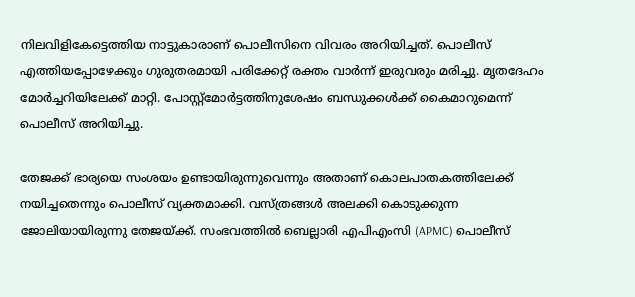നിലവിളികേട്ടെത്തിയ നാട്ടുകാരാണ് പൊലീസിനെ വിവരം അറിയിച്ചത്. പൊലീസ് എത്തിയപ്പോഴേക്കും ഗുരുതരമായി പരിക്കേറ്റ് രക്തം വാർന്ന് ഇരുവരും മരിച്ചു. മൃതദേഹം മോർച്ചറിയിലേക്ക് മാറ്റി. പോസ്റ്റ്മോർട്ടത്തിനുശേഷം ബന്ധുക്കൾക്ക് കൈമാറുമെന്ന് പൊലീസ് അറിയിച്ചു.

തേജക്ക് ഭാര്യയെ സംശയം ഉണ്ടായിരുന്നുവെന്നും അതാണ് കൊലപാതകത്തിലേക്ക് നയിച്ചതെന്നും പൊലീസ് വ്യക്തമാക്കി. വസ്ത്രങ്ങൾ അലക്കി കൊടുക്കുന്ന ജോലിയായിരുന്നു തേജയ്ക്ക്. സംഭവത്തിൽ ബെല്ലാരി എപിഎംസി (APMC) പൊലീസ്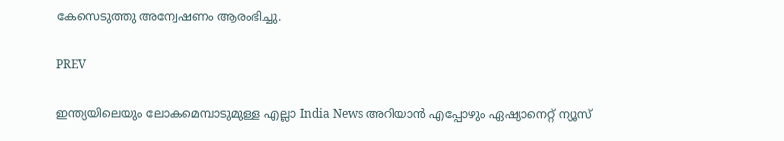കേസെടുത്തു അന്വേഷണം ആരംഭിച്ചു.

PREV

ഇന്ത്യയിലെയും ലോകമെമ്പാടുമുള്ള എല്ലാ India News അറിയാൻ എപ്പോഴും ഏഷ്യാനെറ്റ് ന്യൂസ്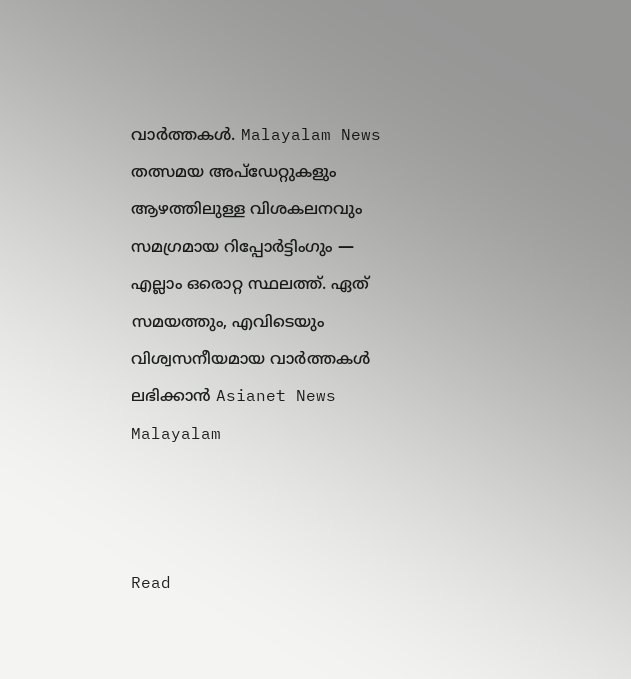വാർത്തകൾ. Malayalam News   തത്സമയ അപ്‌ഡേറ്റുകളും ആഴത്തിലുള്ള വിശകലനവും സമഗ്രമായ റിപ്പോർട്ടിംഗും — എല്ലാം ഒരൊറ്റ സ്ഥലത്ത്. ഏത് സമയത്തും, എവിടെയും വിശ്വസനീയമായ വാർത്തകൾ ലഭിക്കാൻ Asianet News Malayalam



Read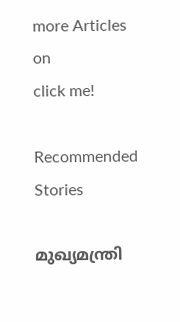more Articles on
click me!

Recommended Stories

മുഖ്യമന്ത്രി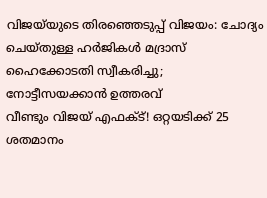വിജയ്‌യുടെ തിരഞ്ഞെടുപ്പ് വിജയം: ചോദ്യം ചെയ്തുള്ള ഹർജികൾ മദ്രാസ് ഹൈക്കോടതി സ്വീകരിച്ചു; നോട്ടീസയക്കാൻ ഉത്തരവ്
വീണ്ടും വിജയ് എഫക്ട്! ഒറ്റയടിക്ക് 25 ശതമാനം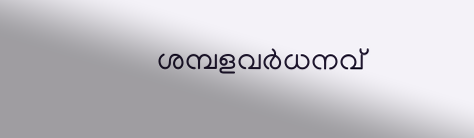ശമ്പളവർധനവ്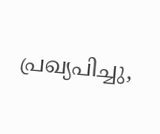പ്രഖ്യപിച്ചു,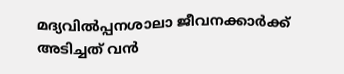മദ്യവിൽപ്പനശാലാ ജീവനക്കാർക്ക് അടിച്ചത് വൻ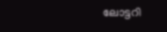ലോട്ടറി